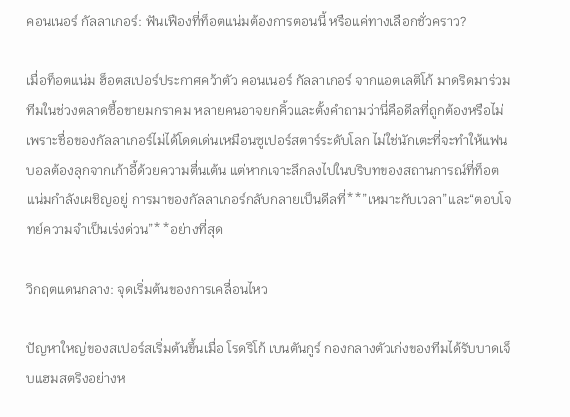คอนเนอร์ กัลลาเกอร์: ฟันเฟืองที่ท็อตแน่มต้องการตอนนี้ หรือแค่ทางเลือกชั่วคราว?

เมื่อท็อตแน่ม ฮ็อตสเปอร์ประกาศคว้าตัว คอนเนอร์ กัลลาเกอร์ จากแอตเลติโก้ มาดริดมาร่วมทีมในช่วงตลาดซื้อขายมกราคม หลายคนอาจยกคิ้วและตั้งคำถามว่านี่คือดีลที่ถูกต้องหรือไม่ เพราะชื่อของกัลลาเกอร์ไม่ได้โดดเด่นเหมือนซูเปอร์สตาร์ระดับโลก ไม่ใช่นักเตะที่จะทำให้แฟนบอลต้องลุกจากเก้าอี้ด้วยความตื่นเต้น แต่หากเจาะลึกลงไปในบริบทของสถานการณ์ที่ท็อตแน่มกำลังเผชิญอยู่ การมาของกัลลาเกอร์กลับกลายเป็นดีลที่**”เหมาะกับเวลา”และ“ตอบโจทย์ความจำเป็นเร่งด่วน”**อย่างที่สุด

วิกฤตแดนกลาง: จุดเริ่มต้นของการเคลื่อนไหว

ปัญหาใหญ่ของสเปอร์สเริ่มต้นขึ้นเมื่อ โรดริโก้ เบนตันกูร์ กองกลางตัวเก่งของทีมได้รับบาดเจ็บแฮมสตริงอย่างห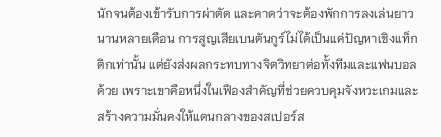นักจนต้องเข้ารับการผ่าตัด และคาดว่าจะต้องพักการลงเล่นยาวนานหลายเดือน การสูญเสียเบนตันกูร์ไม่ได้เป็นแค่ปัญหาเชิงแท็กติกเท่านั้น แต่ยังส่งผลกระทบทางจิตวิทยาต่อทั้งทีมและแฟนบอลด้วย เพราะเขาคือหนึ่งในเฟืองสำคัญที่ช่วยควบคุมจังหวะเกมและสร้างความมั่นคงให้แดนกลางของสเปอร์ส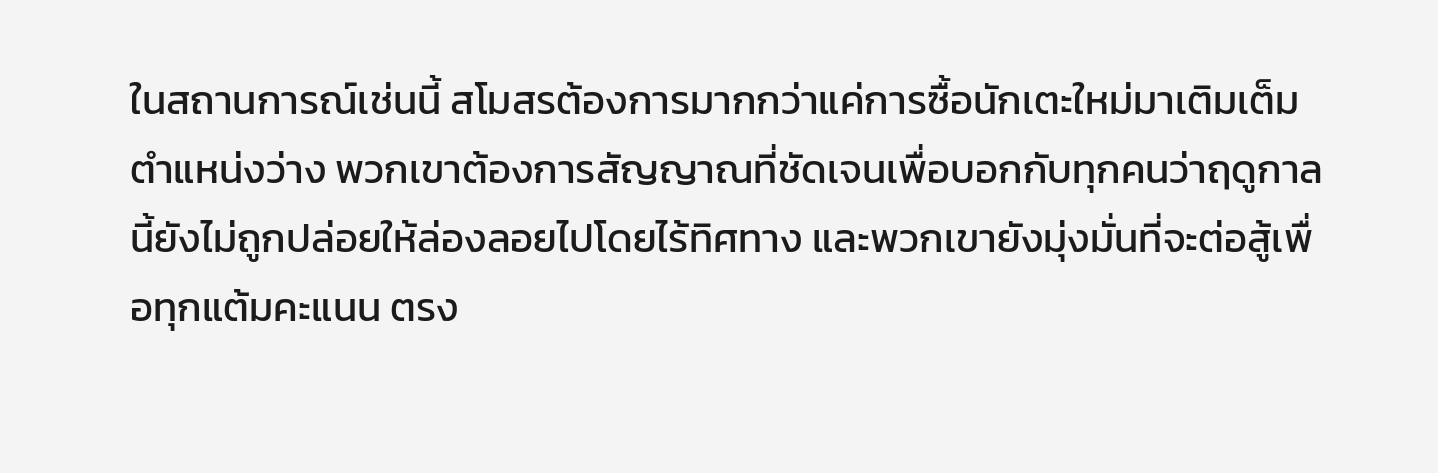ในสถานการณ์เช่นนี้ สโมสรต้องการมากกว่าแค่การซื้อนักเตะใหม่มาเติมเต็มตำแหน่งว่าง พวกเขาต้องการสัญญาณที่ชัดเจนเพื่อบอกกับทุกคนว่าฤดูกาลนี้ยังไม่ถูกปล่อยให้ล่องลอยไปโดยไร้ทิศทาง และพวกเขายังมุ่งมั่นที่จะต่อสู้เพื่อทุกแต้มคะแนน ตรง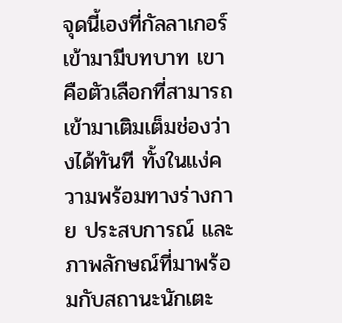จุดนี้เองที่กัลลาเกอร์เข้ามามีบทบาท เขาคือตัวเลือกที่สามารถเข้ามาเติมเต็มช่องว่างได้ทันที ทั้งในแง่ความพร้อมทางร่างกาย ประสบการณ์ และภาพลักษณ์ที่มาพร้อมกับสถานะนักเตะ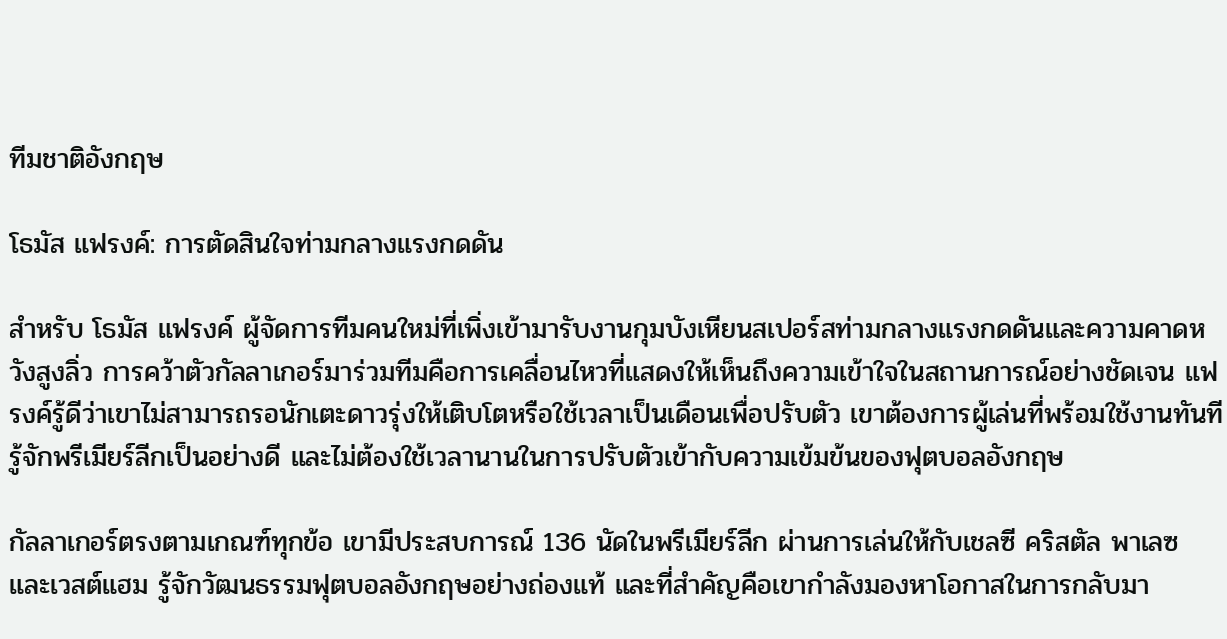ทีมชาติอังกฤษ

โธมัส แฟรงค์: การตัดสินใจท่ามกลางแรงกดดัน

สำหรับ โธมัส แฟรงค์ ผู้จัดการทีมคนใหม่ที่เพิ่งเข้ามารับงานกุมบังเหียนสเปอร์สท่ามกลางแรงกดดันและความคาดหวังสูงลิ่ว การคว้าตัวกัลลาเกอร์มาร่วมทีมคือการเคลื่อนไหวที่แสดงให้เห็นถึงความเข้าใจในสถานการณ์อย่างชัดเจน แฟรงค์รู้ดีว่าเขาไม่สามารถรอนักเตะดาวรุ่งให้เติบโตหรือใช้เวลาเป็นเดือนเพื่อปรับตัว เขาต้องการผู้เล่นที่พร้อมใช้งานทันที รู้จักพรีเมียร์ลีกเป็นอย่างดี และไม่ต้องใช้เวลานานในการปรับตัวเข้ากับความเข้มข้นของฟุตบอลอังกฤษ

กัลลาเกอร์ตรงตามเกณฑ์ทุกข้อ เขามีประสบการณ์ 136 นัดในพรีเมียร์ลีก ผ่านการเล่นให้กับเชลซี คริสตัล พาเลซ และเวสต์แฮม รู้จักวัฒนธรรมฟุตบอลอังกฤษอย่างถ่องแท้ และที่สำคัญคือเขากำลังมองหาโอกาสในการกลับมา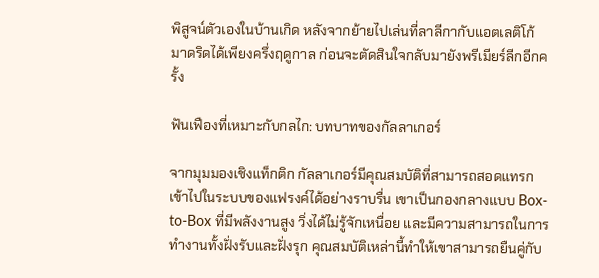พิสูจน์ตัวเองในบ้านเกิด หลังจากย้ายไปเล่นที่ลาลีกากับแอตเลติโก้ มาดริดได้เพียงครึ่งฤดูกาล ก่อนจะตัดสินใจกลับมายังพรีเมียร์ลีกอีกครั้ง

ฟันเฟืองที่เหมาะกับกลไก: บทบาทของกัลลาเกอร์

จากมุมมองเชิงแท็กติก กัลลาเกอร์มีคุณสมบัติที่สามารถสอดแทรกเข้าไปในระบบของแฟรงค์ได้อย่างราบรื่น เขาเป็นกองกลางแบบ Box-to-Box ที่มีพลังงานสูง วิ่งได้ไม่รู้จักเหนื่อย และมีความสามารถในการทำงานทั้งฝั่งรับและฝั่งรุก คุณสมบัติเหล่านี้ทำให้เขาสามารถยืนคู่กับ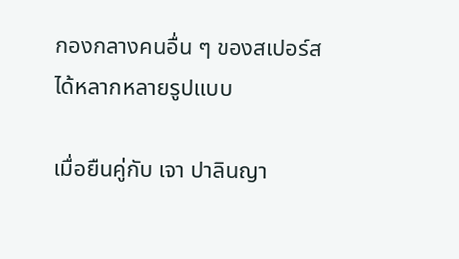กองกลางคนอื่น ๆ ของสเปอร์สได้หลากหลายรูปแบบ

เมื่อยืนคู่กับ เจา ปาลินญา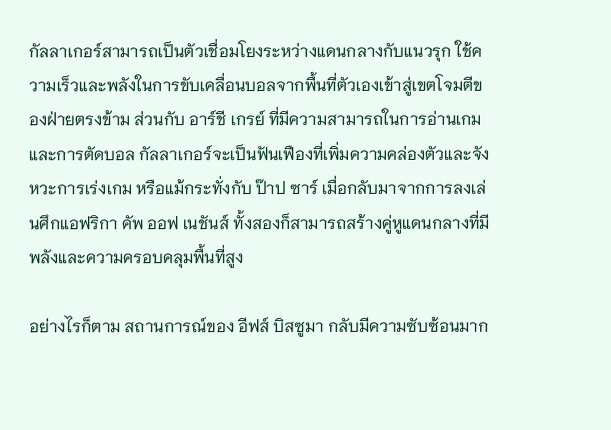กัลลาเกอร์สามารถเป็นตัวเชื่อมโยงระหว่างแดนกลางกับแนวรุก ใช้ความเร็วและพลังในการขับเคลื่อนบอลจากพื้นที่ตัวเองเข้าสู่เขตโจมตีของฝ่ายตรงข้าม ส่วนกับ อาร์ชี เกรย์ ที่มีความสามารถในการอ่านเกมและการตัดบอล กัลลาเกอร์จะเป็นฟันเฟืองที่เพิ่มความคล่องตัวและจังหวะการเร่งเกม หรือแม้กระทั่งกับ ป๊าป ซาร์ เมื่อกลับมาจากการลงเล่นศึกแอฟริกา คัพ ออฟ เนชันส์ ทั้งสองก็สามารถสร้างคู่หูแดนกลางที่มีพลังและความครอบคลุมพื้นที่สูง

อย่างไรก็ตาม สถานการณ์ของ อีฟส์ บิสซูมา กลับมีความซับซ้อนมาก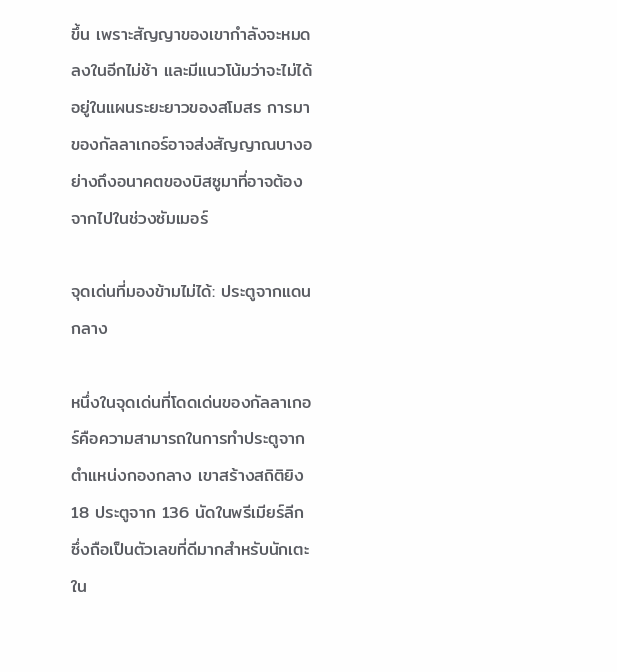ขึ้น เพราะสัญญาของเขากำลังจะหมดลงในอีกไม่ช้า และมีแนวโน้มว่าจะไม่ได้อยู่ในแผนระยะยาวของสโมสร การมาของกัลลาเกอร์อาจส่งสัญญาณบางอย่างถึงอนาคตของบิสซูมาที่อาจต้องจากไปในช่วงซัมเมอร์

จุดเด่นที่มองข้ามไม่ได้: ประตูจากแดนกลาง

หนึ่งในจุดเด่นที่โดดเด่นของกัลลาเกอร์คือความสามารถในการทำประตูจากตำแหน่งกองกลาง เขาสร้างสถิติยิง 18 ประตูจาก 136 นัดในพรีเมียร์ลีก ซึ่งถือเป็นตัวเลขที่ดีมากสำหรับนักเตะใน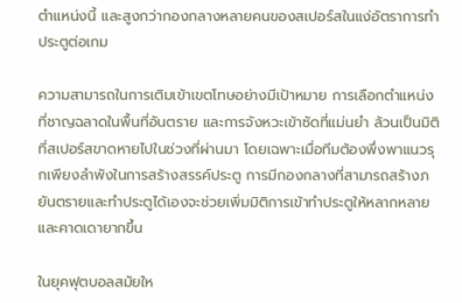ตำแหน่งนี้ และสูงกว่ากองกลางหลายคนของสเปอร์สในแง่อัตราการทำประตูต่อเกม

ความสามารถในการเติมเข้าเขตโทษอย่างมีเป้าหมาย การเลือกตำแหน่งที่ชาญฉลาดในพื้นที่อันตราย และการจังหวะเข้าซัดที่แม่นยำ ล้วนเป็นมิติที่สเปอร์สขาดหายไปในช่วงที่ผ่านมา โดยเฉพาะเมื่อทีมต้องพึ่งพาแนวรุกเพียงลำพังในการสร้างสรรค์ประตู การมีกองกลางที่สามารถสร้างภยันตรายและทำประตูได้เองจะช่วยเพิ่มมิติการเข้าทำประตูให้หลากหลายและคาดเดายากขึ้น

ในยุคฟุตบอลสมัยให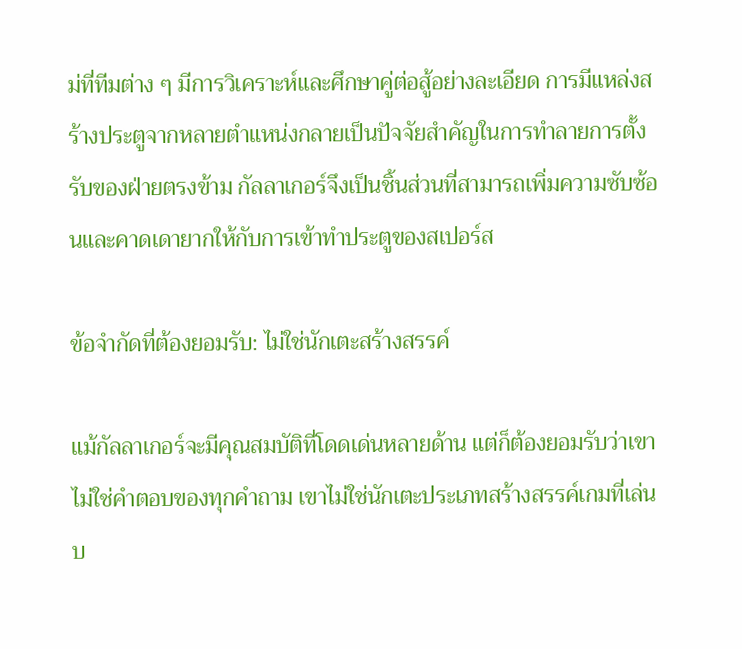ม่ที่ทีมต่าง ๆ มีการวิเคราะห์และศึกษาคู่ต่อสู้อย่างละเอียด การมีแหล่งสร้างประตูจากหลายตำแหน่งกลายเป็นปัจจัยสำคัญในการทำลายการตั้งรับของฝ่ายตรงข้าม กัลลาเกอร์จึงเป็นชิ้นส่วนที่สามารถเพิ่มความซับซ้อนและคาดเดายากให้กับการเข้าทำประตูของสเปอร์ส

ข้อจำกัดที่ต้องยอมรับ: ไม่ใช่นักเตะสร้างสรรค์

แม้กัลลาเกอร์จะมีคุณสมบัติที่โดดเด่นหลายด้าน แต่ก็ต้องยอมรับว่าเขาไม่ใช่คำตอบของทุกคำถาม เขาไม่ใช่นักเตะประเภทสร้างสรรค์เกมที่เล่นบ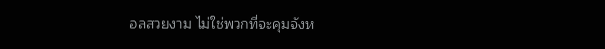อลสวยงาม ไม่ใช่พวกที่จะคุมจังห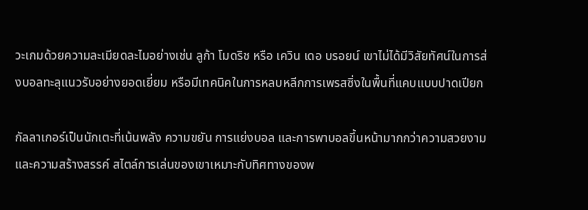วะเกมด้วยความละเมียดละไมอย่างเช่น ลูก้า โมดริช หรือ เควิน เดอ บรอยน์ เขาไม่ได้มีวิสัยทัศน์ในการส่งบอลทะลุแนวรับอย่างยอดเยี่ยม หรือมีเทคนิคในการหลบหลีกการเพรสซิ่งในพื้นที่แคบแบบปาดเปียก

กัลลาเกอร์เป็นนักเตะที่เน้นพลัง ความขยัน การแย่งบอล และการพาบอลขึ้นหน้ามากกว่าความสวยงามและความสร้างสรรค์ สไตล์การเล่นของเขาเหมาะกับทิศทางของพ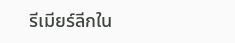รีเมียร์ลีกใน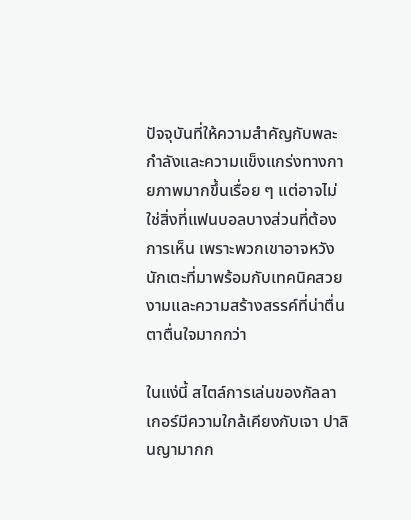ปัจจุบันที่ให้ความสำคัญกับพละกำลังและความแข็งแกร่งทางกายภาพมากขึ้นเรื่อย ๆ แต่อาจไม่ใช่สิ่งที่แฟนบอลบางส่วนที่ต้องการเห็น เพราะพวกเขาอาจหวังนักเตะที่มาพร้อมกับเทคนิคสวยงามและความสร้างสรรค์ที่น่าตื่นตาตื่นใจมากกว่า

ในแง่นี้ สไตล์การเล่นของกัลลาเกอร์มีความใกล้เคียงกับเจา ปาลินญามากก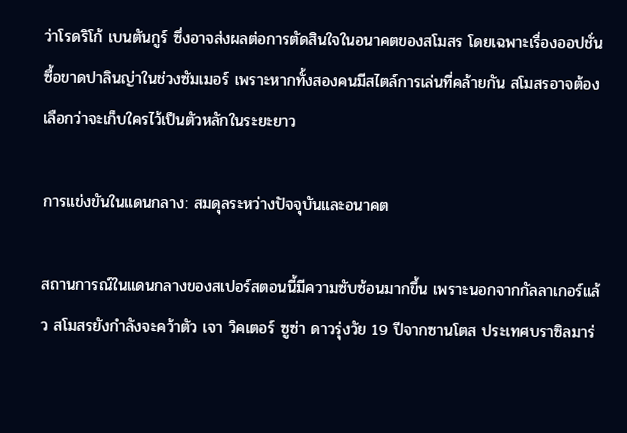ว่าโรดริโก้ เบนตันกูร์ ซึ่งอาจส่งผลต่อการตัดสินใจในอนาคตของสโมสร โดยเฉพาะเรื่องออปชั่นซื้อขาดปาลินญ่าในช่วงซัมเมอร์ เพราะหากทั้งสองคนมีสไตล์การเล่นที่คล้ายกัน สโมสรอาจต้องเลือกว่าจะเก็บใครไว้เป็นตัวหลักในระยะยาว

การแข่งขันในแดนกลาง: สมดุลระหว่างปัจจุบันและอนาคต

สถานการณ์ในแดนกลางของสเปอร์สตอนนี้มีความซับซ้อนมากขึ้น เพราะนอกจากกัลลาเกอร์แล้ว สโมสรยังกำลังจะคว้าตัว เจา วิคเตอร์ ซูซ่า ดาวรุ่งวัย 19 ปีจากซานโตส ประเทศบราซิลมาร่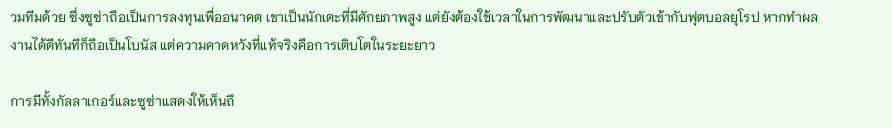วมทีมด้วย ซึ่งซูซ่าถือเป็นการลงทุนเพื่ออนาคต เขาเป็นนักเตะที่มีศักยภาพสูง แต่ยังต้องใช้เวลาในการพัฒนาและปรับตัวเข้ากับฟุตบอลยุโรป หากทำผลงานได้ดีทันทีก็ถือเป็นโบนัส แต่ความคาดหวังที่แท้จริงคือการเติบโตในระยะยาว

การมีทั้งกัลลาเกอร์และซูซ่าแสดงให้เห็นถึ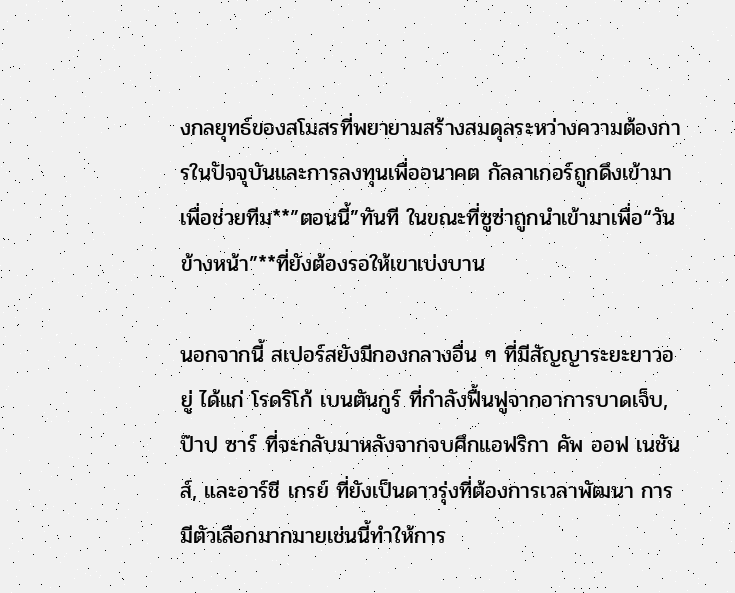งกลยุทธ์ของสโมสรที่พยายามสร้างสมดุลระหว่างความต้องการในปัจจุบันและการลงทุนเพื่ออนาคต กัลลาเกอร์ถูกดึงเข้ามาเพื่อช่วยทีม**”ตอนนี้”ทันที ในขณะที่ซูซ่าถูกนำเข้ามาเพื่อ“วันข้างหน้า”**ที่ยังต้องรอให้เขาเบ่งบาน

นอกจากนี้ สเปอร์สยังมีกองกลางอื่น ๆ ที่มีสัญญาระยะยาวอยู่ ได้แก่ โรดริโก้ เบนตันกูร์ ที่กำลังฟื้นฟูจากอาการบาดเจ็บ, ป๊าป ซาร์ ที่จะกลับมาหลังจากจบศึกแอฟริกา คัพ ออฟ เนชันส์, และอาร์ชี เกรย์ ที่ยังเป็นดาวรุ่งที่ต้องการเวลาพัฒนา การมีตัวเลือกมากมายเช่นนี้ทำให้การ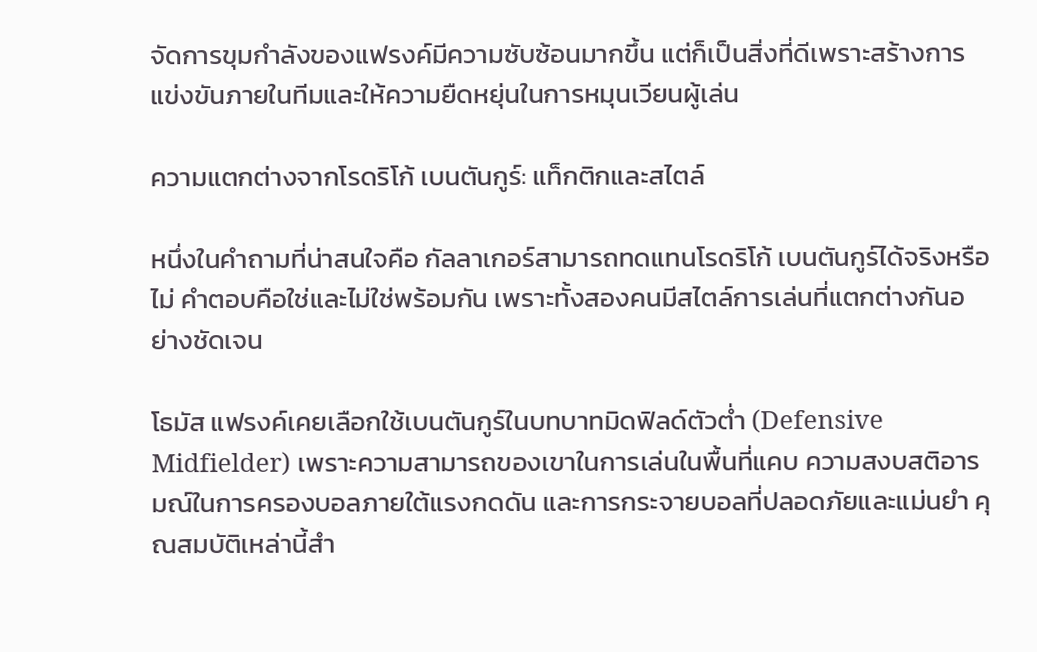จัดการขุมกำลังของแฟรงค์มีความซับซ้อนมากขึ้น แต่ก็เป็นสิ่งที่ดีเพราะสร้างการแข่งขันภายในทีมและให้ความยืดหยุ่นในการหมุนเวียนผู้เล่น

ความแตกต่างจากโรดริโก้ เบนตันกูร์: แท็กติกและสไตล์

หนึ่งในคำถามที่น่าสนใจคือ กัลลาเกอร์สามารถทดแทนโรดริโก้ เบนตันกูร์ได้จริงหรือไม่ คำตอบคือใช่และไม่ใช่พร้อมกัน เพราะทั้งสองคนมีสไตล์การเล่นที่แตกต่างกันอย่างชัดเจน

โธมัส แฟรงค์เคยเลือกใช้เบนตันกูร์ในบทบาทมิดฟิลด์ตัวต่ำ (Defensive Midfielder) เพราะความสามารถของเขาในการเล่นในพื้นที่แคบ ความสงบสติอารมณ์ในการครองบอลภายใต้แรงกดดัน และการกระจายบอลที่ปลอดภัยและแม่นยำ คุณสมบัติเหล่านี้สำ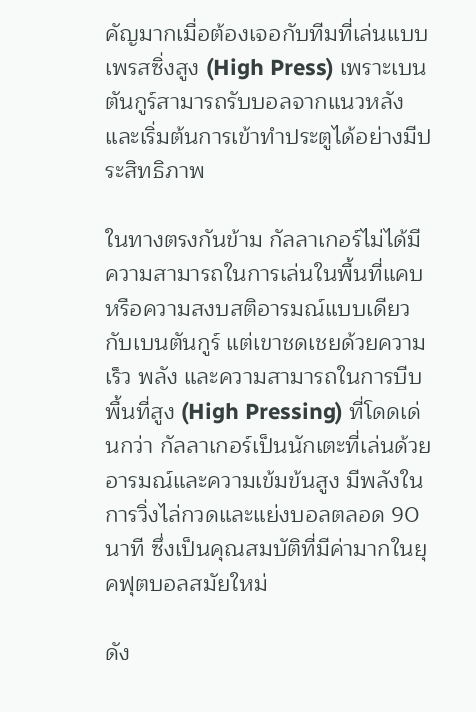คัญมากเมื่อต้องเจอกับทีมที่เล่นแบบเพรสซิ่งสูง (High Press) เพราะเบนตันกูร์สามารถรับบอลจากแนวหลังและเริ่มต้นการเข้าทำประตูได้อย่างมีประสิทธิภาพ

ในทางตรงกันข้าม กัลลาเกอร์ไม่ได้มีความสามารถในการเล่นในพื้นที่แคบหรือความสงบสติอารมณ์แบบเดียวกับเบนตันกูร์ แต่เขาชดเชยด้วยความเร็ว พลัง และความสามารถในการบีบพื้นที่สูง (High Pressing) ที่โดดเด่นกว่า กัลลาเกอร์เป็นนักเตะที่เล่นด้วยอารมณ์และความเข้มข้นสูง มีพลังในการวิ่งไล่กวดและแย่งบอลตลอด 90 นาที ซึ่งเป็นคุณสมบัติที่มีค่ามากในยุคฟุตบอลสมัยใหม่

ดัง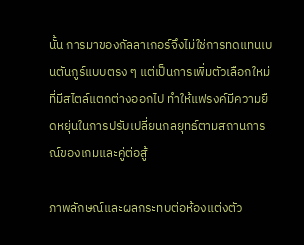นั้น การมาของกัลลาเกอร์จึงไม่ใช่การทดแทนเบนตันกูร์แบบตรง ๆ แต่เป็นการเพิ่มตัวเลือกใหม่ที่มีสไตล์แตกต่างออกไป ทำให้แฟรงค์มีความยืดหยุ่นในการปรับเปลี่ยนกลยุทธ์ตามสถานการณ์ของเกมและคู่ต่อสู้

ภาพลักษณ์และผลกระทบต่อห้องแต่งตัว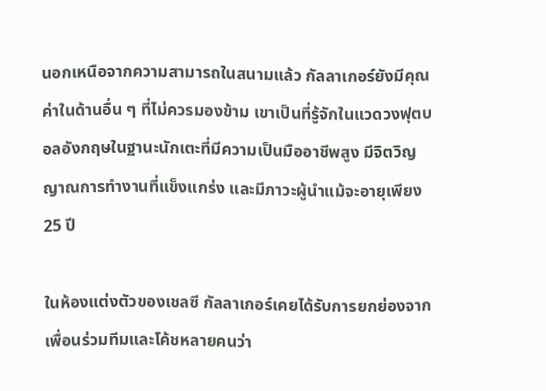นอกเหนือจากความสามารถในสนามแล้ว กัลลาเกอร์ยังมีคุณค่าในด้านอื่น ๆ ที่ไม่ควรมองข้าม เขาเป็นที่รู้จักในแวดวงฟุตบอลอังกฤษในฐานะนักเตะที่มีความเป็นมืออาชีพสูง มีจิตวิญญาณการทำงานที่แข็งแกร่ง และมีภาวะผู้นำแม้จะอายุเพียง 25 ปี

ในห้องแต่งตัวของเชลซี กัลลาเกอร์เคยได้รับการยกย่องจากเพื่อนร่วมทีมและโค้ชหลายคนว่า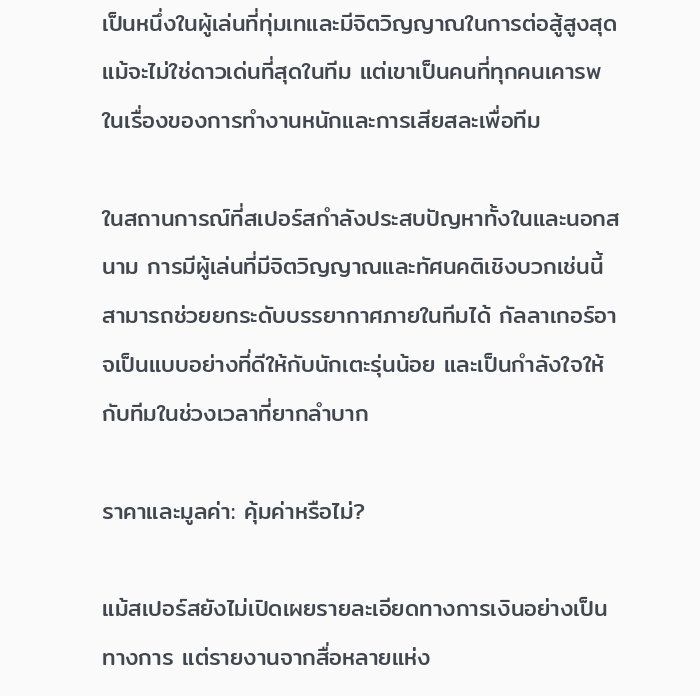เป็นหนึ่งในผู้เล่นที่ทุ่มเทและมีจิตวิญญาณในการต่อสู้สูงสุด แม้จะไม่ใช่ดาวเด่นที่สุดในทีม แต่เขาเป็นคนที่ทุกคนเคารพในเรื่องของการทำงานหนักและการเสียสละเพื่อทีม

ในสถานการณ์ที่สเปอร์สกำลังประสบปัญหาทั้งในและนอกสนาม การมีผู้เล่นที่มีจิตวิญญาณและทัศนคติเชิงบวกเช่นนี้สามารถช่วยยกระดับบรรยากาศภายในทีมได้ กัลลาเกอร์อาจเป็นแบบอย่างที่ดีให้กับนักเตะรุ่นน้อย และเป็นกำลังใจให้กับทีมในช่วงเวลาที่ยากลำบาก

ราคาและมูลค่า: คุ้มค่าหรือไม่?

แม้สเปอร์สยังไม่เปิดเผยรายละเอียดทางการเงินอย่างเป็นทางการ แต่รายงานจากสื่อหลายแห่ง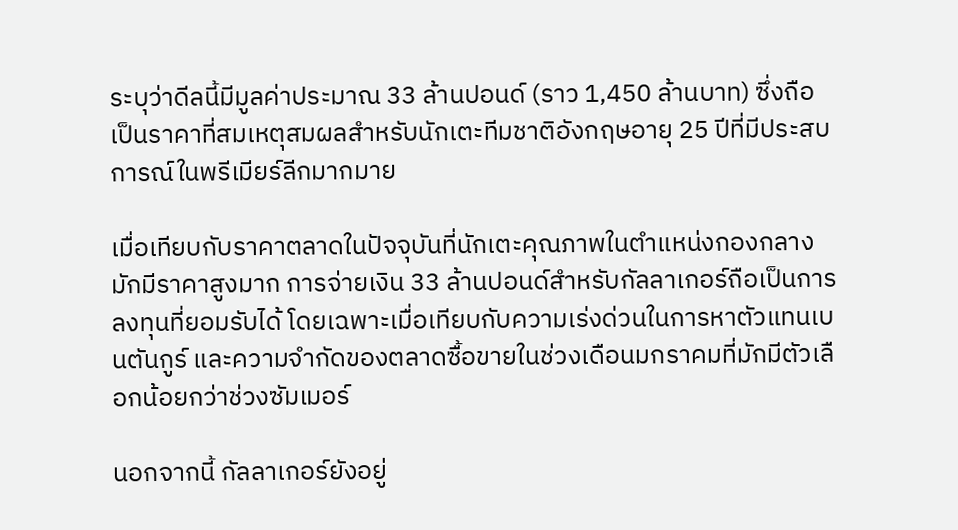ระบุว่าดีลนี้มีมูลค่าประมาณ 33 ล้านปอนด์ (ราว 1,450 ล้านบาท) ซึ่งถือเป็นราคาที่สมเหตุสมผลสำหรับนักเตะทีมชาติอังกฤษอายุ 25 ปีที่มีประสบการณ์ในพรีเมียร์ลีกมากมาย

เมื่อเทียบกับราคาตลาดในปัจจุบันที่นักเตะคุณภาพในตำแหน่งกองกลางมักมีราคาสูงมาก การจ่ายเงิน 33 ล้านปอนด์สำหรับกัลลาเกอร์ถือเป็นการลงทุนที่ยอมรับได้ โดยเฉพาะเมื่อเทียบกับความเร่งด่วนในการหาตัวแทนเบนตันกูร์ และความจำกัดของตลาดซื้อขายในช่วงเดือนมกราคมที่มักมีตัวเลือกน้อยกว่าช่วงซัมเมอร์

นอกจากนี้ กัลลาเกอร์ยังอยู่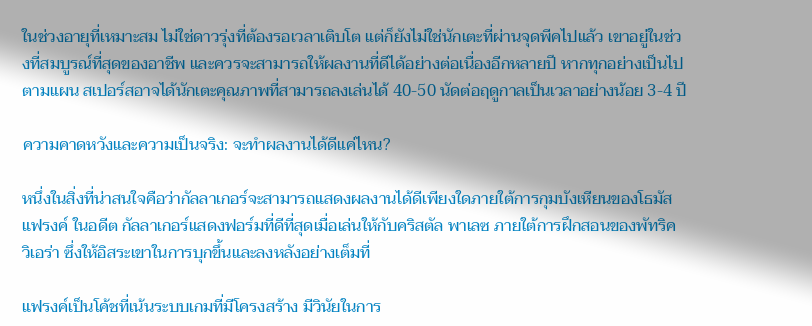ในช่วงอายุที่เหมาะสม ไม่ใช่ดาวรุ่งที่ต้องรอเวลาเติบโต แต่ก็ยังไม่ใช่นักเตะที่ผ่านจุดพีคไปแล้ว เขาอยู่ในช่วงที่สมบูรณ์ที่สุดของอาชีพ และควรจะสามารถให้ผลงานที่ดีได้อย่างต่อเนื่องอีกหลายปี หากทุกอย่างเป็นไปตามแผน สเปอร์สอาจได้นักเตะคุณภาพที่สามารถลงเล่นได้ 40-50 นัดต่อฤดูกาลเป็นเวลาอย่างน้อย 3-4 ปี

ความคาดหวังและความเป็นจริง: จะทำผลงานได้ดีแค่ไหน?

หนึ่งในสิ่งที่น่าสนใจคือว่ากัลลาเกอร์จะสามารถแสดงผลงานได้ดีเพียงใดภายใต้การกุมบังเหียนของโธมัส แฟรงค์ ในอดีต กัลลาเกอร์แสดงฟอร์มที่ดีที่สุดเมื่อเล่นให้กับคริสตัล พาเลซ ภายใต้การฝึกสอนของพัทริค วิเอร่า ซึ่งให้อิสระเขาในการบุกขึ้นและลงหลังอย่างเต็มที่

แฟรงค์เป็นโค้ชที่เน้นระบบเกมที่มีโครงสร้าง มีวินัยในการ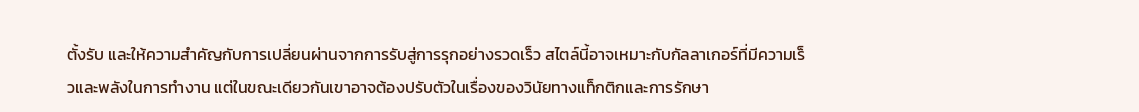ตั้งรับ และให้ความสำคัญกับการเปลี่ยนผ่านจากการรับสู่การรุกอย่างรวดเร็ว สไตล์นี้อาจเหมาะกับกัลลาเกอร์ที่มีความเร็วและพลังในการทำงาน แต่ในขณะเดียวกันเขาอาจต้องปรับตัวในเรื่องของวินัยทางแท็กติกและการรักษา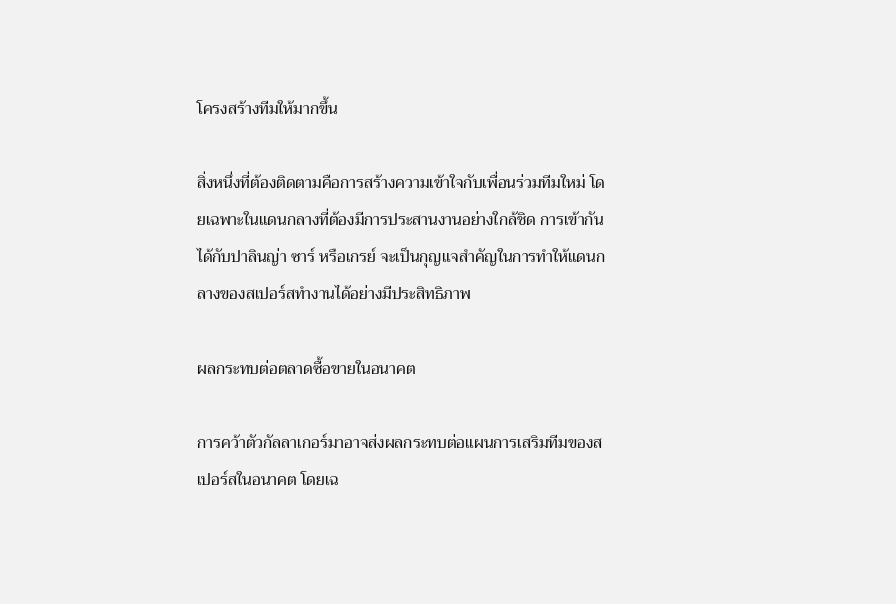โครงสร้างทีมให้มากขึ้น

สิ่งหนึ่งที่ต้องติดตามคือการสร้างความเข้าใจกับเพื่อนร่วมทีมใหม่ โดยเฉพาะในแดนกลางที่ต้องมีการประสานงานอย่างใกล้ชิด การเข้ากันได้กับปาลินญ่า ซาร์ หรือเกรย์ จะเป็นกุญแจสำคัญในการทำให้แดนกลางของสเปอร์สทำงานได้อย่างมีประสิทธิภาพ

ผลกระทบต่อตลาดซื้อขายในอนาคต

การคว้าตัวกัลลาเกอร์มาอาจส่งผลกระทบต่อแผนการเสริมทีมของสเปอร์สในอนาคต โดยเฉ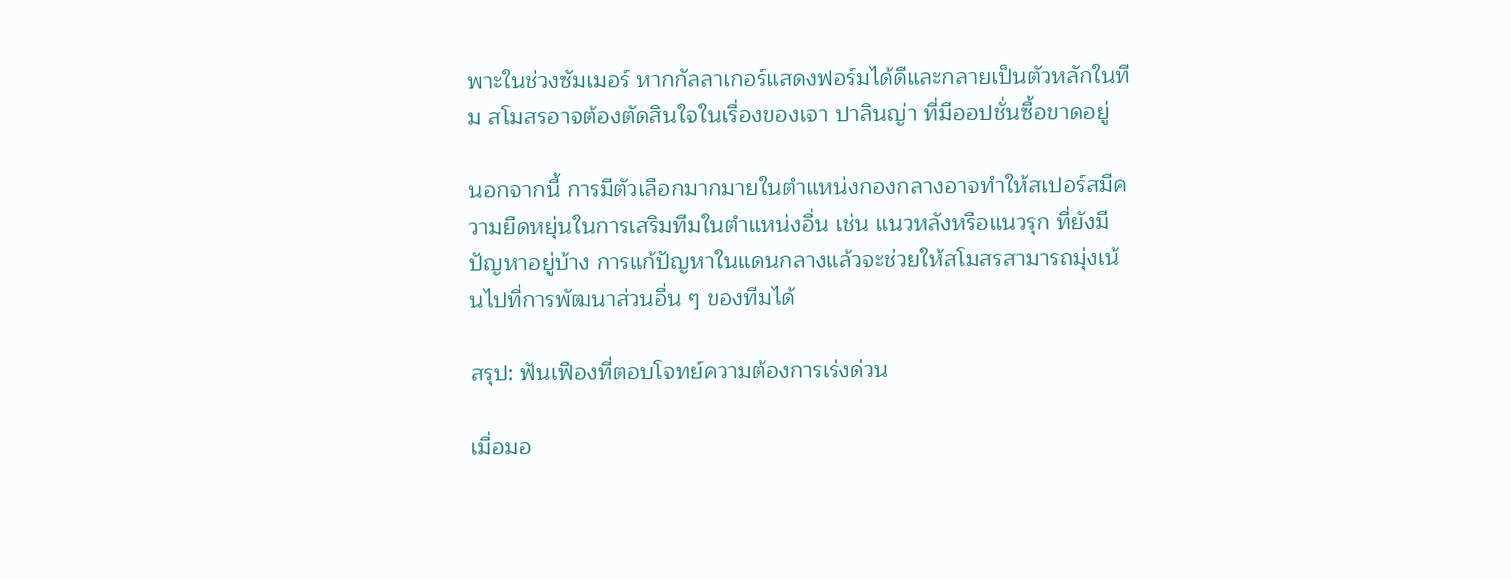พาะในช่วงซัมเมอร์ หากกัลลาเกอร์แสดงฟอร์มได้ดีและกลายเป็นตัวหลักในทีม สโมสรอาจต้องตัดสินใจในเรื่องของเจา ปาลินญ่า ที่มีออปชั่นซื้อขาดอยู่

นอกจากนี้ การมีตัวเลือกมากมายในตำแหน่งกองกลางอาจทำให้สเปอร์สมีความยืดหยุ่นในการเสริมทีมในตำแหน่งอื่น เช่น แนวหลังหรือแนวรุก ที่ยังมีปัญหาอยู่บ้าง การแก้ปัญหาในแดนกลางแล้วจะช่วยให้สโมสรสามารถมุ่งเน้นไปที่การพัฒนาส่วนอื่น ๆ ของทีมได้

สรุป: ฟันเฟืองที่ตอบโจทย์ความต้องการเร่งด่วน

เมื่อมอ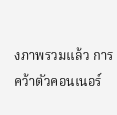งภาพรวมแล้ว การคว้าตัวคอนเนอร์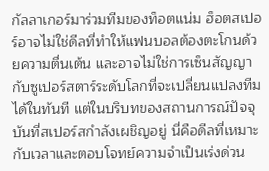กัลลาเกอร์มาร่วมทีมของท็อตแน่ม ฮ็อตสเปอร์อาจไม่ใช่ดีลที่ทำให้แฟนบอลต้องตะโกนด้วยความตื่นเต้น และอาจไม่ใช่การเซ็นสัญญากับซูเปอร์สตาร์ระดับโลกที่จะเปลี่ยนแปลงทีมได้ในทันที แต่ในบริบทของสถานการณ์ปัจจุบันที่สเปอร์สกำลังเผชิญอยู่ นี่คือดีลที่เหมาะกับเวลาและตอบโจทย์ความจำเป็นเร่งด่วน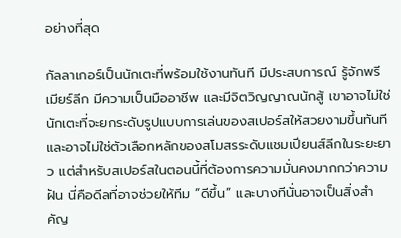อย่างที่สุด

กัลลาเกอร์เป็นนักเตะที่พร้อมใช้งานทันที มีประสบการณ์ รู้จักพรีเมียร์ลีก มีความเป็นมืออาชีพ และมีจิตวิญญาณนักสู้ เขาอาจไม่ใช่นักเตะที่จะยกระดับรูปแบบการเล่นของสเปอร์สให้สวยงามขึ้นทันที และอาจไม่ใช่ตัวเลือกหลักของสโมสรระดับแชมเปียนส์ลีกในระยะยาว แต่สำหรับสเปอร์สในตอนนี้ที่ต้องการความมั่นคงมากกว่าความฝัน นี่คือดีลที่อาจช่วยให้ทีม “ดีขึ้น” และบางทีนั่นอาจเป็นสิ่งสำคัญ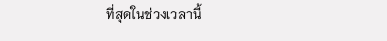ที่สุดในช่วงเวลานี้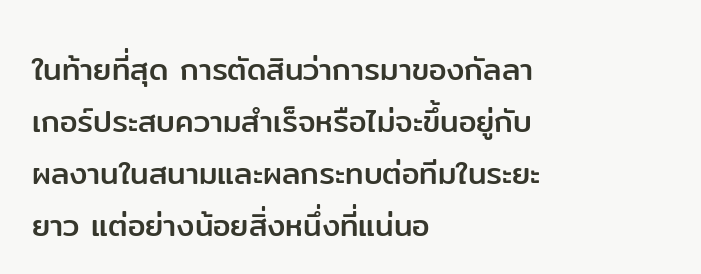ในท้ายที่สุด การตัดสินว่าการมาของกัลลาเกอร์ประสบความสำเร็จหรือไม่จะขึ้นอยู่กับผลงานในสนามและผลกระทบต่อทีมในระยะยาว แต่อย่างน้อยสิ่งหนึ่งที่แน่นอ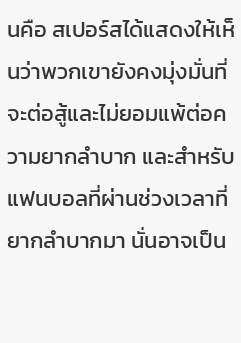นคือ สเปอร์สได้แสดงให้เห็นว่าพวกเขายังคงมุ่งมั่นที่จะต่อสู้และไม่ยอมแพ้ต่อความยากลำบาก และสำหรับแฟนบอลที่ผ่านช่วงเวลาที่ยากลำบากมา นั่นอาจเป็น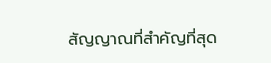สัญญาณที่สำคัญที่สุด